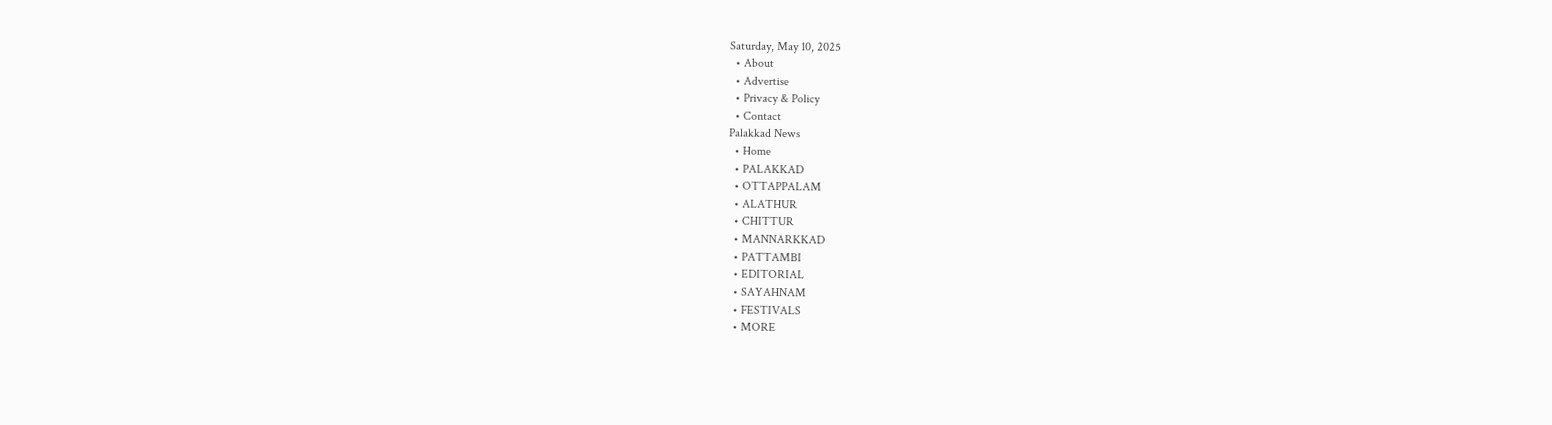Saturday, May 10, 2025
  • About
  • Advertise
  • Privacy & Policy
  • Contact
Palakkad News
  • Home
  • PALAKKAD
  • OTTAPPALAM
  • ALATHUR
  • CHITTUR
  • MANNARKKAD
  • PATTAMBI
  • EDITORIAL
  • SAYAHNAM
  • FESTIVALS
  • MORE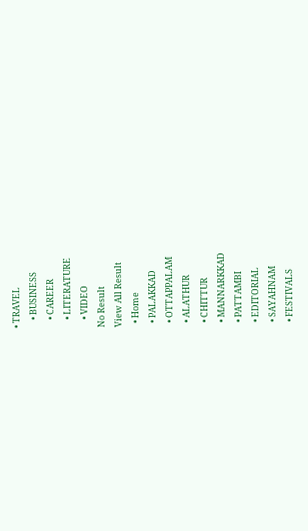• TRAVEL
    • BUSINESS
    • CAREER
    • LITERATURE
    • VIDEO
No Result
View All Result
  • Home
  • PALAKKAD
  • OTTAPPALAM
  • ALATHUR
  • CHITTUR
  • MANNARKKAD
  • PATTAMBI
  • EDITORIAL
  • SAYAHNAM
  • FESTIVALS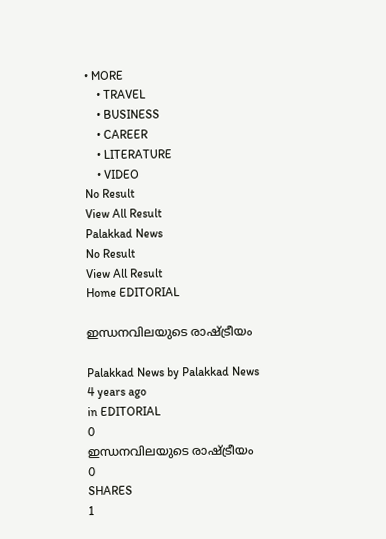• MORE
    • TRAVEL
    • BUSINESS
    • CAREER
    • LITERATURE
    • VIDEO
No Result
View All Result
Palakkad News
No Result
View All Result
Home EDITORIAL

ഇന്ധനവിലയുടെ രാഷ്ട്രീയം

Palakkad News by Palakkad News
4 years ago
in EDITORIAL
0
ഇന്ധനവിലയുടെ രാഷ്ട്രീയം
0
SHARES
1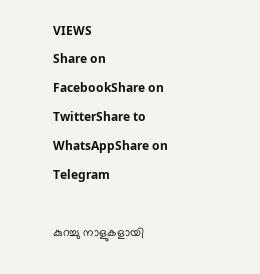VIEWS
Share on FacebookShare on TwitterShare to WhatsAppShare on Telegram

കുറച്ചു നാളുകളായി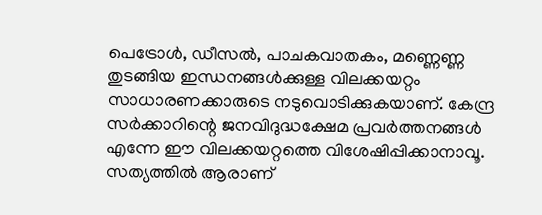പെട്രോള്‍, ഡീസല്‍, പാചകവാതകം, മണ്ണെണ്ണ തുടങ്ങിയ ഇന്ധനങ്ങള്‍ക്കുള്ള വിലക്കയറ്റം സാധാരണക്കാരുടെ നടുവൊടിക്കുകയാണ്. കേന്ദ്ര സര്‍ക്കാറിന്റെ ജനവിദുദ്ധക്ഷേമ പ്രവര്‍ത്തനങ്ങള്‍ എന്നേ ഈ വിലക്കയറ്റത്തെ വിശേഷിപ്പിക്കാനാവൂ. സത്യത്തില്‍ ആരാണ്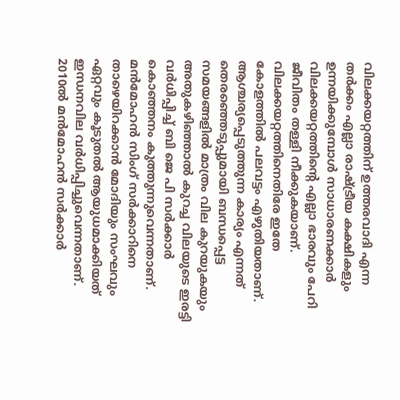വിലക്കയറ്റത്തിന് ഉത്തരവാദി എന്ന തര്‍ക്കം എല്ലാ രാഷ്ട്രീയ കക്ഷികളും ഉന്നയിക്കുമ്പോള്‍ സാധാരണക്കാര്‍ വിലക്കയറ്റത്തിന്റെ എല്ലാ ഭാരവും പേറി ജീവിതം തള്ളി നീക്കുകയാണ്. വിലക്കയറ്റത്തിനെതിരേ ഇതേ കോളത്തില്‍ പലവട്ടം എഴുതിയതാണ്. ആശ്ചര്യപ്പെടുത്തുന്ന കാര്യം എന്നത് തെരഞ്ഞെടുപ്പുമായി ബന്ധപ്പെട്ട സമയങ്ങളില്‍ മാത്രം വില കുറയുകയും അതുകഴിഞ്ഞാല്‍ കുറച്ച വിലയുടെ ഇരട്ടി വര്‍ധിപ്പിച്ച് ബി ജെ പി സര്‍ക്കാര്‍ കൊഞ്ഞനം കുത്തുന്നുവെന്നതാണ്. മന്‍മോഹന്‍ സിംഗ് സര്‍ക്കാറിനെ താഴെയിറക്കാന്‍ മോദിയും സംഘവും ഏറ്റവും കൂടുതല്‍ ആയുധമാക്കിയത് ഇന്ധനവില വര്‍ധിപ്പിച്ചുവെന്നതാണ്. 2010ല്‍ മന്‍മോഹന്‍ സര്‍ക്കാര്‍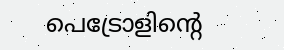പെട്രോളിന്റെ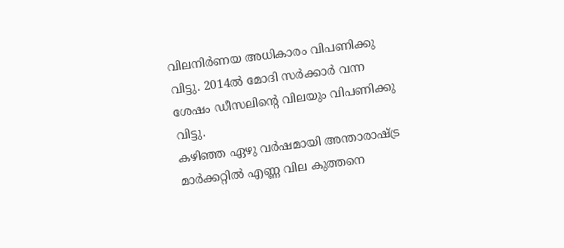വിലനിര്‍ണയ അധികാരം വിപണിക്കു വിട്ടു. 2014ല്‍ മോദി സര്‍ക്കാര്‍ വന്ന ശേഷം ഡീസലിന്റെ വിലയും വിപണിക്കു വിട്ടു.
കഴിഞ്ഞ ഏഴു വര്‍ഷമായി അന്താരാഷ്ട്ര മാര്‍ക്കറ്റില്‍ എണ്ണ വില കുത്തനെ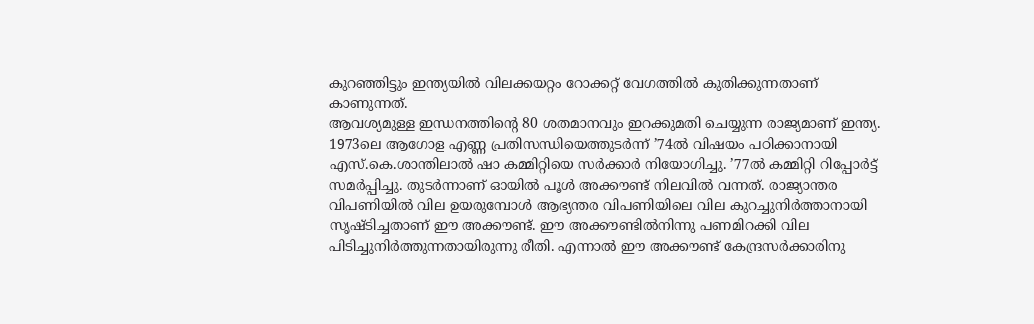കുറഞ്ഞിട്ടും ഇന്ത്യയില്‍ വിലക്കയറ്റം റോക്കറ്റ് വേഗത്തില്‍ കുതിക്കുന്നതാണ് കാണുന്നത്.
ആവശ്യമുള്ള ഇന്ധനത്തിന്റെ 80 ശതമാനവും ഇറക്കുമതി ചെയ്യുന്ന രാജ്യമാണ് ഇന്ത്യ. 1973ലെ ആഗോള എണ്ണ പ്രതിസന്ധിയെത്തുടര്‍ന്ന് ’74ല്‍ വിഷയം പഠിക്കാനായി എസ്.കെ.ശാന്തിലാല്‍ ഷാ കമ്മിറ്റിയെ സര്‍ക്കാര്‍ നിയോഗിച്ചു. ’77ല്‍ കമ്മിറ്റി റിപ്പോര്‍ട്ട് സമര്‍പ്പിച്ചു. തുടര്‍ന്നാണ് ഓയില്‍ പൂള്‍ അക്കൗണ്ട് നിലവില്‍ വന്നത്. രാജ്യാന്തര വിപണിയില്‍ വില ഉയരുമ്പോള്‍ ആഭ്യന്തര വിപണിയിലെ വില കുറച്ചുനിര്‍ത്താനായി സൃഷ്ടിച്ചതാണ് ഈ അക്കൗണ്ട്. ഈ അക്കൗണ്ടില്‍നിന്നു പണമിറക്കി വില പിടിച്ചുനിര്‍ത്തുന്നതായിരുന്നു രീതി. എന്നാല്‍ ഈ അക്കൗണ്ട് കേന്ദ്രസര്‍ക്കാരിനു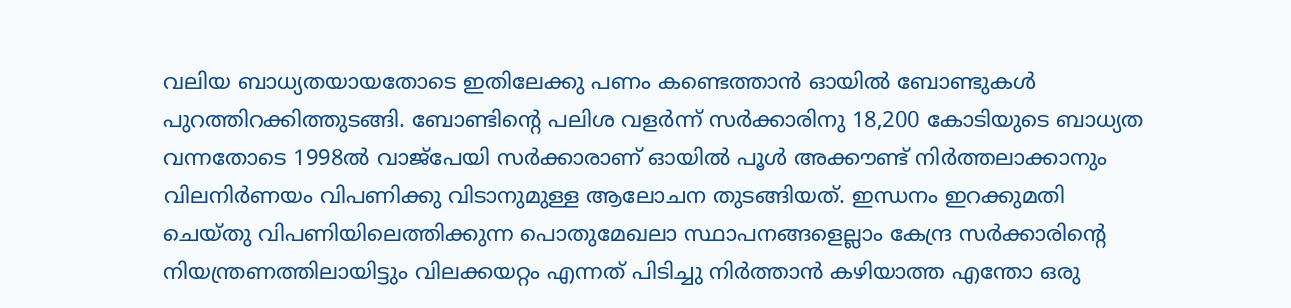വലിയ ബാധ്യതയായതോടെ ഇതിലേക്കു പണം കണ്ടെത്താന്‍ ഓയില്‍ ബോണ്ടുകള്‍ പുറത്തിറക്കിത്തുടങ്ങി. ബോണ്ടിന്റെ പലിശ വളര്‍ന്ന് സര്‍ക്കാരിനു 18,200 കോടിയുടെ ബാധ്യത വന്നതോടെ 1998ല്‍ വാജ്‌പേയി സര്‍ക്കാരാണ് ഓയില്‍ പൂള്‍ അക്കൗണ്ട് നിര്‍ത്തലാക്കാനും വിലനിര്‍ണയം വിപണിക്കു വിടാനുമുള്ള ആലോചന തുടങ്ങിയത്. ഇന്ധനം ഇറക്കുമതി ചെയ്തു വിപണിയിലെത്തിക്കുന്ന പൊതുമേഖലാ സ്ഥാപനങ്ങളെല്ലാം കേന്ദ്ര സര്‍ക്കാരിന്റെ നിയന്ത്രണത്തിലായിട്ടും വിലക്കയറ്റം എന്നത് പിടിച്ചു നിര്‍ത്താന്‍ കഴിയാത്ത എന്തോ ഒരു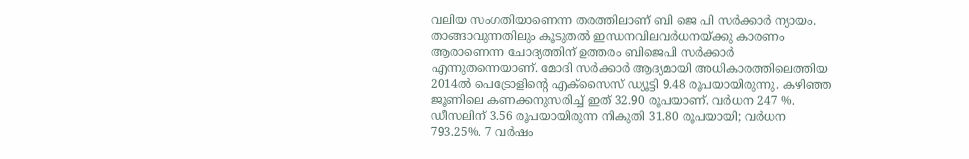വലിയ സംഗതിയാണെന്ന തരത്തിലാണ് ബി ജെ പി സര്‍ക്കാര്‍ ന്യായം.
താങ്ങാവുന്നതിലും കൂടുതല്‍ ഇന്ധനവിലവര്‍ധനയ്ക്കു കാരണം ആരാണെന്ന ചോദ്യത്തിന് ഉത്തരം ബിജെപി സര്‍ക്കാര്‍ എന്നുതന്നെയാണ്. മോദി സര്‍ക്കാര്‍ ആദ്യമായി അധികാരത്തിലെത്തിയ 2014ല്‍ പെട്രോളിന്റെ എക്‌സൈസ് ഡ്യൂട്ടി 9.48 രൂപയായിരുന്നു. കഴിഞ്ഞ ജൂണിലെ കണക്കനുസരിച്ച് ഇത് 32.90 രൂപയാണ്. വര്‍ധന 247 %. ഡീസലിന് 3.56 രൂപയായിരുന്ന നികുതി 31.80 രൂപയായി; വര്‍ധന 793.25%. 7 വര്‍ഷം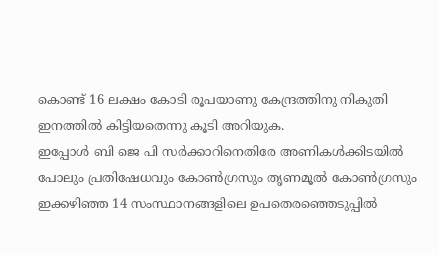കൊണ്ട് 16 ലക്ഷം കോടി രൂപയാണു കേന്ദ്രത്തിനു നികുതി ഇനത്തില്‍ കിട്ടിയതെന്നു കൂടി അറിയുക.
ഇപ്പോള്‍ ബി ജെ പി സര്‍ക്കാറിനെതിരേ അണികള്‍ക്കിടയില്‍ പോലും പ്രതിഷേധവും കോണ്‍ഗ്രസും തൃണമൂല്‍ കോണ്‍ഗ്രസും ഇക്കഴിഞ്ഞ 14 സംസ്ഥാനങ്ങളിലെ ഉപതെരഞ്ഞെടുപ്പില്‍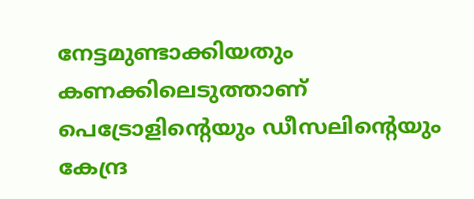നേട്ടമുണ്ടാക്കിയതും കണക്കിലെടുത്താണ് പെട്രോളിന്റെയും ഡീസലിന്റെയും കേന്ദ്ര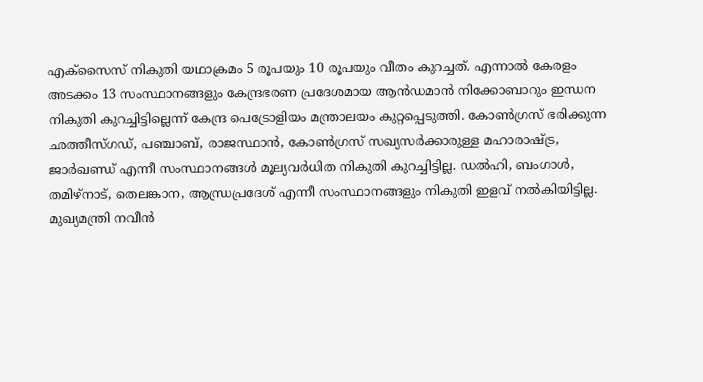എക്‌സൈസ് നികുതി യഥാക്രമം 5 രൂപയും 10 രൂപയും വീതം കുറച്ചത്. എന്നാല്‍ കേരളം അടക്കം 13 സംസ്ഥാനങ്ങളും കേന്ദ്രഭരണ പ്രദേശമായ ആന്‍ഡമാന്‍ നിക്കോബാറും ഇന്ധന നികുതി കുറച്ചിട്ടില്ലെന്ന് കേന്ദ്ര പെട്രോളിയം മന്ത്രാലയം കുറ്റപ്പെടുത്തി. കോണ്‍ഗ്രസ് ഭരിക്കുന്ന ഛത്തീസ്ഗഡ്, പഞ്ചാബ്, രാജസ്ഥാന്‍, കോണ്‍ഗ്രസ് സഖ്യസര്‍ക്കാരുള്ള മഹാരാഷ്ട്ര, ജാര്‍ഖണ്ഡ് എന്നീ സംസ്ഥാനങ്ങള്‍ മൂല്യവര്‍ധിത നികുതി കുറച്ചിട്ടില്ല. ഡല്‍ഹി, ബംഗാള്‍, തമിഴ്‌നാട്, തെലങ്കാന, ആന്ധ്രപ്രദേശ് എന്നീ സംസ്ഥാനങ്ങളും നികുതി ഇളവ് നല്‍കിയിട്ടില്ല. മുഖ്യമന്ത്രി നവീന്‍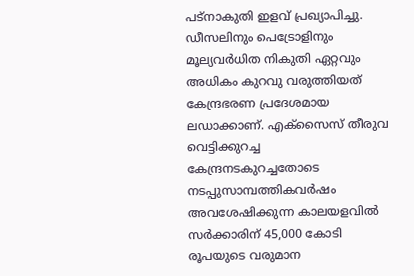പട്‌നാകുതി ഇളവ് പ്രഖ്യാപിച്ചു. ഡീസലിനും പെട്രോളിനും മൂല്യവര്‍ധിത നികുതി ഏറ്റവും അധികം കുറവു വരുത്തിയത് കേന്ദ്രഭരണ പ്രദേശമായ ലഡാക്കാണ്. എക്‌സൈസ് തീരുവ വെട്ടിക്കുറച്ച കേന്ദ്രനടകുറച്ചതോടെ നടപ്പുസാമ്പത്തികവര്‍ഷം അവശേഷിക്കുന്ന കാലയളവില്‍ സര്‍ക്കാരിന് 45,000 കോടി രൂപയുടെ വരുമാന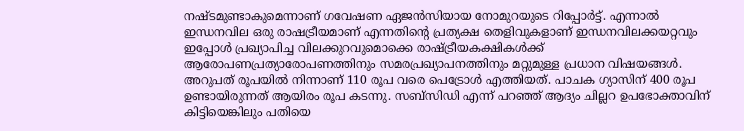നഷ്ടമുണ്ടാകുമെന്നാണ് ഗവേഷണ ഏജന്‍സിയായ നോമുറയുടെ റിപ്പോര്‍ട്ട്. എന്നാല്‍ ഇന്ധനവില ഒരു രാഷട്രീയമാണ് എന്നതിന്റെ പ്രത്യക്ഷ തെളിവുകളാണ് ഇന്ധനവിലക്കയറ്റവും ഇപ്പോള്‍ പ്രഖ്യാപിച്ച വിലക്കുറവുമൊക്കെ രാഷ്ട്രീയകക്ഷികള്‍ക്ക് ആരോപണപ്രത്യാരോപണത്തിനും സമരപ്രഖ്യാപനത്തിനും മറ്റുമുള്ള പ്രധാന വിഷയങ്ങള്‍.
അറുപത് രൂപയില്‍ നിന്നാണ് 110 രൂപ വരെ പെട്രോള്‍ എത്തിയത്. പാചക ഗ്യാസിന് 400 രൂപ ഉണ്ടായിരുന്നത് ആയിരം രൂപ കടന്നു. സബ്‌സിഡി എന്ന് പറഞ്ഞ് ആദ്യം ചില്ലറ ഉപഭോക്താവിന് കിട്ടിയെങ്കിലും പതിയെ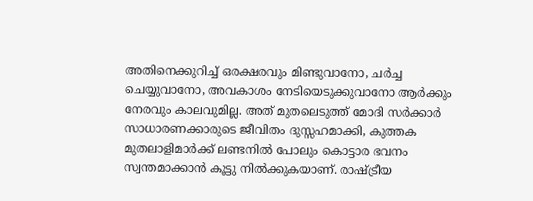അതിനെക്കുറിച്ച് ഒരക്ഷരവും മിണ്ടുവാനോ, ചര്‍ച്ച ചെയ്യുവാനോ, അവകാശം നേടിയെടുക്കുവാനോ ആര്‍ക്കും നേരവും കാലവുമില്ല. അത് മുതലെടുത്ത് മോദി സര്‍ക്കാര്‍ സാധാരണക്കാരുടെ ജീവിതം ദുസ്സഹമാക്കി, കുത്തക മുതലാളിമാര്‍ക്ക് ലണ്ടനില്‍ പോലും കൊട്ടാര ഭവനം സ്വന്തമാക്കാന്‍ കൂട്ടു നില്‍ക്കുകയാണ്. രാഷ്ട്രീയ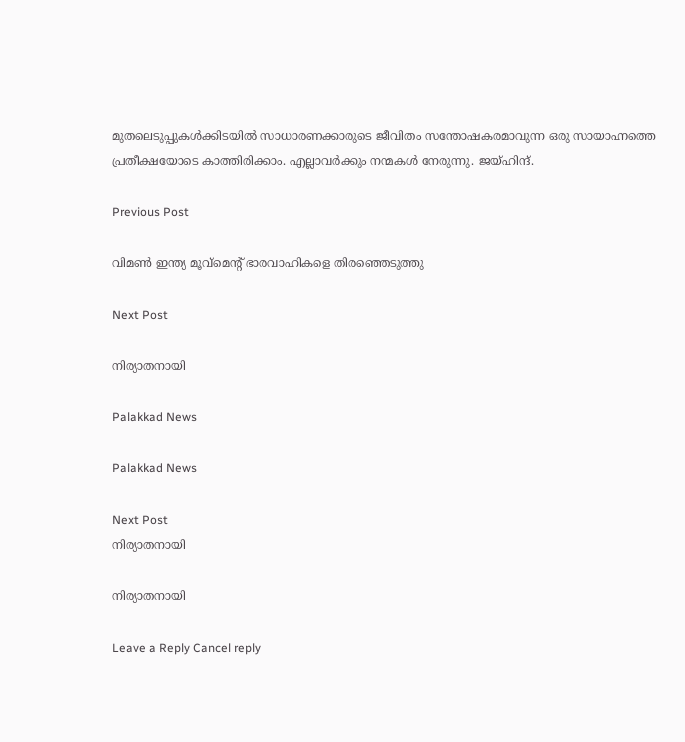മുതലെടുപ്പുകള്‍ക്കിടയില്‍ സാധാരണക്കാരുടെ ജീവിതം സന്തോഷകരമാവുന്ന ഒരു സായാഹ്നത്തെ പ്രതീക്ഷയോടെ കാത്തിരിക്കാം. എല്ലാവര്‍ക്കും നന്മകള്‍ നേരുന്നു. ജയ്ഹിന്ദ്.

Previous Post

വിമണ്‍ ഇന്ത്യ മൂവ്‌മെന്റ് ഭാരവാഹികളെ തിരഞ്ഞെടുത്തു

Next Post

നിര്യാതനായി

Palakkad News

Palakkad News

Next Post
നിര്യാതനായി

നിര്യാതനായി

Leave a Reply Cancel reply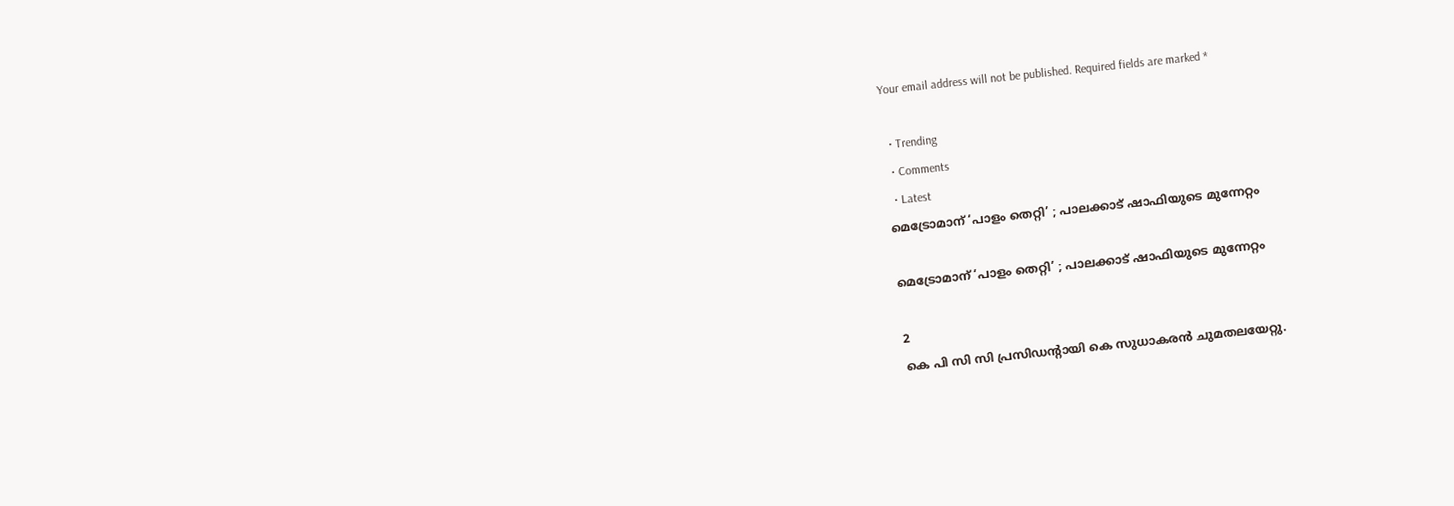Your email address will not be published. Required fields are marked *

  • Trending
  • Comments
  • Latest
മെട്രോമാന് ‘പാളം തെറ്റി’ ; പാലക്കാട് ഷാഫിയുടെ മുന്നേറ്റം

മെട്രോമാന് ‘പാളം തെറ്റി’ ; പാലക്കാട് ഷാഫിയുടെ മുന്നേറ്റം

2
കെ പി സി സി പ്രസിഡൻ്റായി കെ സുധാകരൻ ചുമതലയേറ്റു.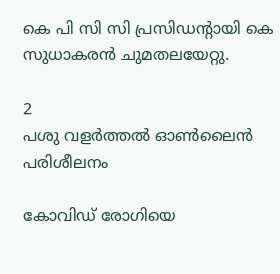കെ പി സി സി പ്രസിഡൻ്റായി കെ സുധാകരൻ ചുമതലയേറ്റു.

2
പശു വളര്‍ത്തല്‍ ഓണ്‍ലൈന്‍ പരിശീലനം

കോവിഡ് രോഗിയെ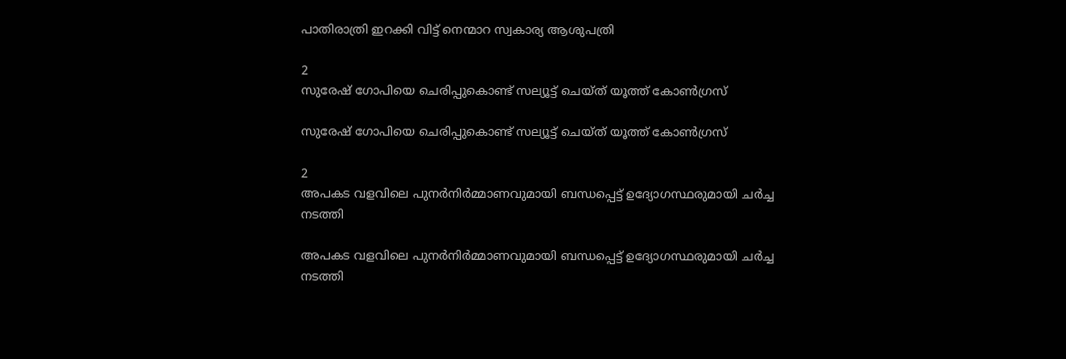പാതിരാത്രി ഇറക്കി വിട്ട് നെന്മാറ സ്വകാര്യ ആശുപത്രി

2
സുരേഷ് ഗോപിയെ ചെരിപ്പുകൊണ്ട് സല്യൂട്ട് ചെയ്ത് യൂത്ത് കോണ്‍ഗ്രസ്

സുരേഷ് ഗോപിയെ ചെരിപ്പുകൊണ്ട് സല്യൂട്ട് ചെയ്ത് യൂത്ത് കോണ്‍ഗ്രസ്

2
അപകട വളവിലെ പുനർനിർമ്മാണവുമായി ബന്ധപ്പെട്ട് ഉദ്യോഗസ്ഥരുമായി ചർച്ച നടത്തി

അപകട വളവിലെ പുനർനിർമ്മാണവുമായി ബന്ധപ്പെട്ട് ഉദ്യോഗസ്ഥരുമായി ചർച്ച നടത്തി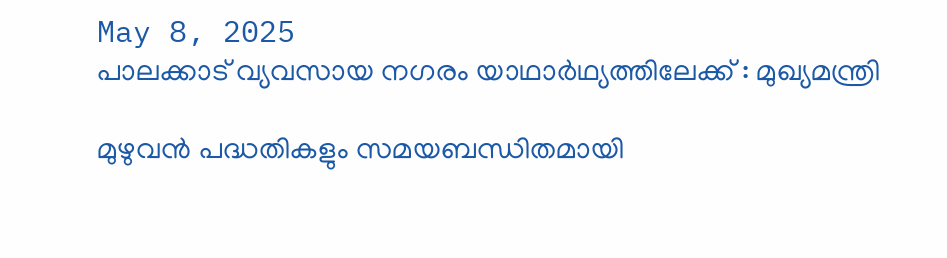May 8, 2025
പാലക്കാട് വ്യവസായ നഗരം യാഥാര്‍ഥ്യത്തിലേക്ക് : മുഖ്യമന്ത്രി

മുഴുവൻ പദ്ധതികളും സമയബന്ധിതമായി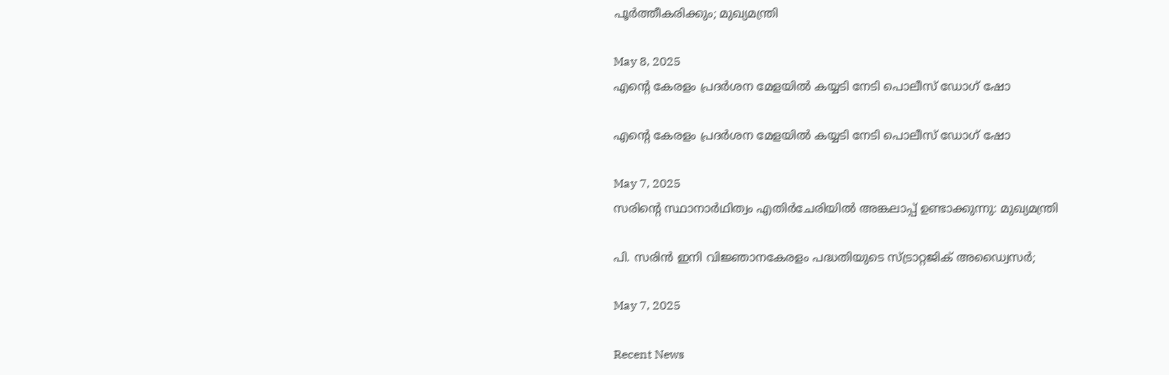പൂർത്തീകരിക്കും; മുഖ്യമന്ത്രി

May 8, 2025
എന്റെ കേരളം പ്രദര്‍ശന മേളയില്‍ കയ്യടി നേടി പൊലീസ് ഡോഗ് ഷോ

എന്റെ കേരളം പ്രദര്‍ശന മേളയില്‍ കയ്യടി നേടി പൊലീസ് ഡോഗ് ഷോ

May 7, 2025
സരിന്റെ സ്ഥാനാര്‍ഥിത്വം എതിര്‍ചേരിയില്‍ അങ്കലാപ്പ് ഉണ്ടാക്കുന്നു: മുഖ്യമന്ത്രി

പി. സരിൻ ഇനി വിജ്ഞാനകേരളം പദ്ധതിയുടെ സ്ട്രാറ്റജിക് അഡ്വൈസർ;

May 7, 2025

Recent News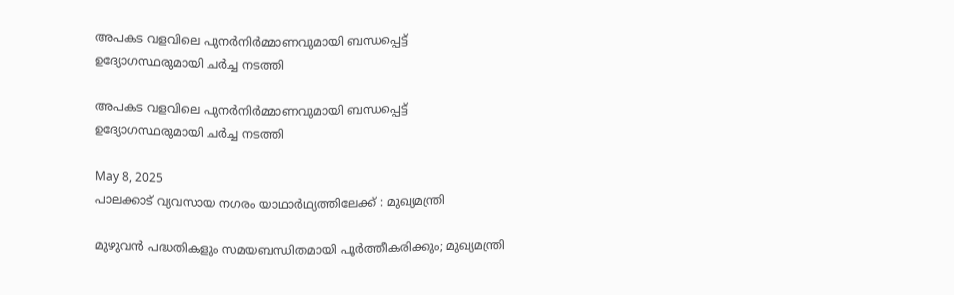അപകട വളവിലെ പുനർനിർമ്മാണവുമായി ബന്ധപ്പെട്ട് ഉദ്യോഗസ്ഥരുമായി ചർച്ച നടത്തി

അപകട വളവിലെ പുനർനിർമ്മാണവുമായി ബന്ധപ്പെട്ട് ഉദ്യോഗസ്ഥരുമായി ചർച്ച നടത്തി

May 8, 2025
പാലക്കാട് വ്യവസായ നഗരം യാഥാര്‍ഥ്യത്തിലേക്ക് : മുഖ്യമന്ത്രി

മുഴുവൻ പദ്ധതികളും സമയബന്ധിതമായി പൂർത്തീകരിക്കും; മുഖ്യമന്ത്രി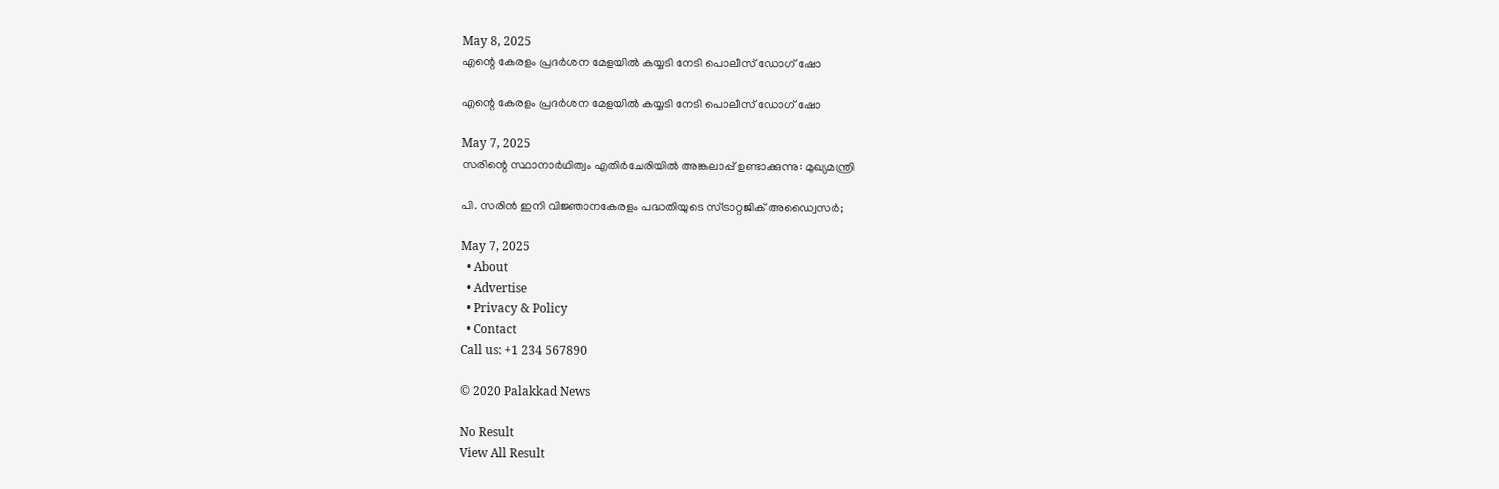May 8, 2025
എന്റെ കേരളം പ്രദര്‍ശന മേളയില്‍ കയ്യടി നേടി പൊലീസ് ഡോഗ് ഷോ

എന്റെ കേരളം പ്രദര്‍ശന മേളയില്‍ കയ്യടി നേടി പൊലീസ് ഡോഗ് ഷോ

May 7, 2025
സരിന്റെ സ്ഥാനാര്‍ഥിത്വം എതിര്‍ചേരിയില്‍ അങ്കലാപ്പ് ഉണ്ടാക്കുന്നു: മുഖ്യമന്ത്രി

പി. സരിൻ ഇനി വിജ്ഞാനകേരളം പദ്ധതിയുടെ സ്ട്രാറ്റജിക് അഡ്വൈസർ;

May 7, 2025
  • About
  • Advertise
  • Privacy & Policy
  • Contact
Call us: +1 234 567890

© 2020 Palakkad News

No Result
View All Result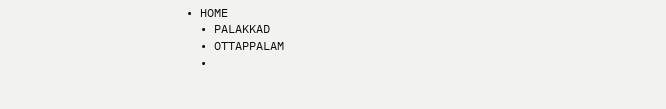• HOME
  • PALAKKAD
  • OTTAPPALAM
  •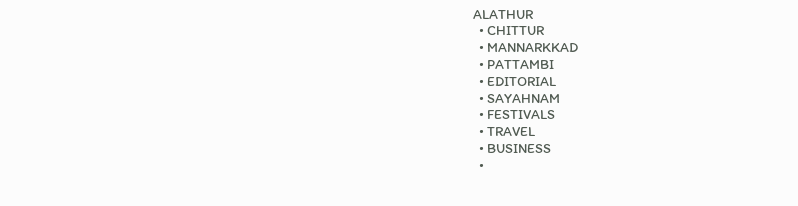ALATHUR
  • CHITTUR
  • MANNARKKAD
  • PATTAMBI
  • EDITORIAL
  • SAYAHNAM
  • FESTIVALS
  • TRAVEL
  • BUSINESS
  •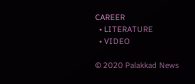CAREER
  • LITERATURE
  • VIDEO

© 2020 Palakkad News